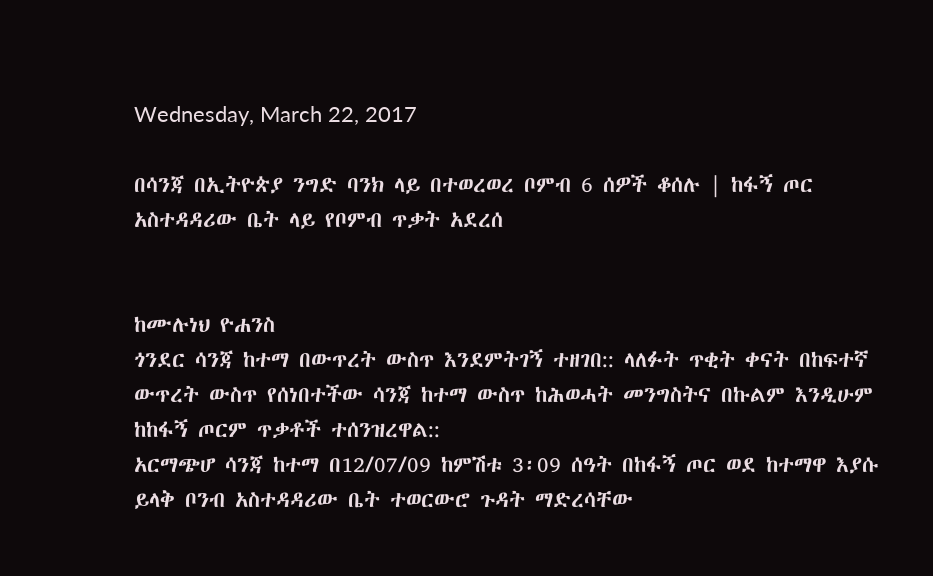Wednesday, March 22, 2017

በሳንጃ በኢትዮጵያ ንግድ ባንክ ላይ በተወረወረ ቦምብ 6 ሰዎች ቆሰሉ | ከፋኝ ጦር አስተዳዳሪው ቤት ላይ የቦምብ ጥቃት አደረሰ


ከሙሉነህ ዮሐንስ
ጎንደር ሳንጃ ከተማ በውጥረት ውስጥ እንደምትገኝ ተዘገበ:: ላለፉት ጥቂት ቀናት በከፍተኛ ውጥረት ውስጥ የሰነበተችው ሳንጃ ከተማ ውስጥ ከሕወሓት መንግስትና በኩልም እንዲሁም ከከፋኝ ጦርም ጥቃቶች ተሰንዝረዋል::
አርማጭሆ ሳንጃ ከተማ በ12/07/09 ከምሽቱ 3፡09 ሰዓት በከፋኝ ጦር ወደ ከተማዋ እያሱ ይላቅ ቦንብ አስተዳዳሪው ቤት ተወርውሮ ጉዳት ማድረሳቸው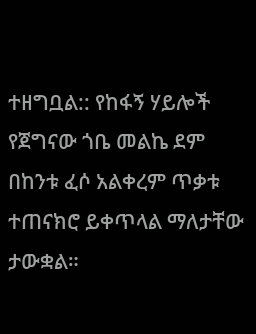ተዘግቧል:: የከፋኝ ሃይሎች የጀግናው ጎቤ መልኬ ደም በከንቱ ፈሶ አልቀረም ጥቃቱ ተጠናክሮ ይቀጥላል ማለታቸው ታውቋል።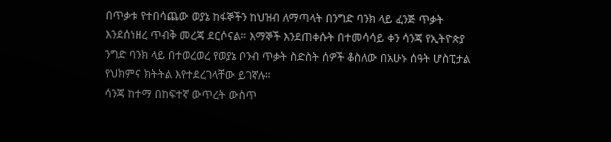በጥቃቱ የተበሳጨው ወያኔ ከፋኞችን ከህዝብ ለማጣላት በንግድ ባንክ ላይ ፈንጅ ጥቃት እንደሰነዘረ ጥብቅ መረጃ ደርሶናል። እማኞች እንደጠቀሱት በተመሳሳይ ቀን ሳንጃ የኢትዮጵያ ንግድ ባንክ ላይ በተወረወረ የወያኔ ቦንብ ጥቃት ስድስት ሰዎች ቆስለው በአሁኑ ሰዓት ሆስፒታል የህክምና ክትትል እየተደረገላቸው ይገኛሉ።
ሳንጃ ከተማ በከፍተኛ ውጥረት ውስጥ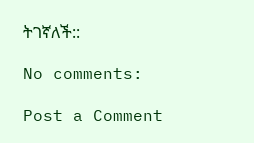ትገኛለች::

No comments:

Post a Comment